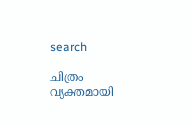search

ചിത്രം വ്യക്തമായി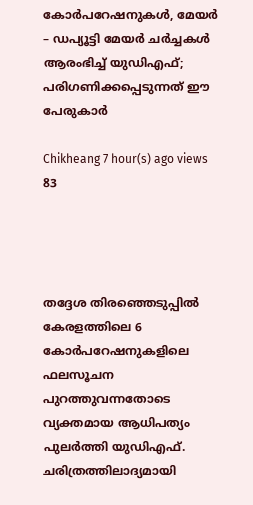കോർപറേഷനുകൾ, മേയർ – ഡപ്യൂട്ടി മേയർ ചർച്ചകൾ ആരംഭിച്ച് യുഡിഎഫ്; പരിഗണിക്കപ്പെടുന്നത് ഈ പേരുകാർ

Chikheang 7 hour(s) ago views 83




തദ്ദേശ തിരഞ്ഞെടുപ്പിൽ കേരളത്തിലെ 6 കോർപറേഷനുകളിലെ ഫലസൂചന പുറത്തുവന്നതോടെ വ്യക്തമായ ആധിപത്യം പുലർത്തി യുഡിഎഫ്. ചരിത്രത്തിലാദ്യമായി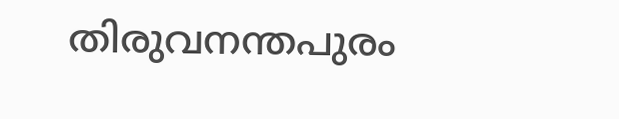തിരുവനന്തപുരം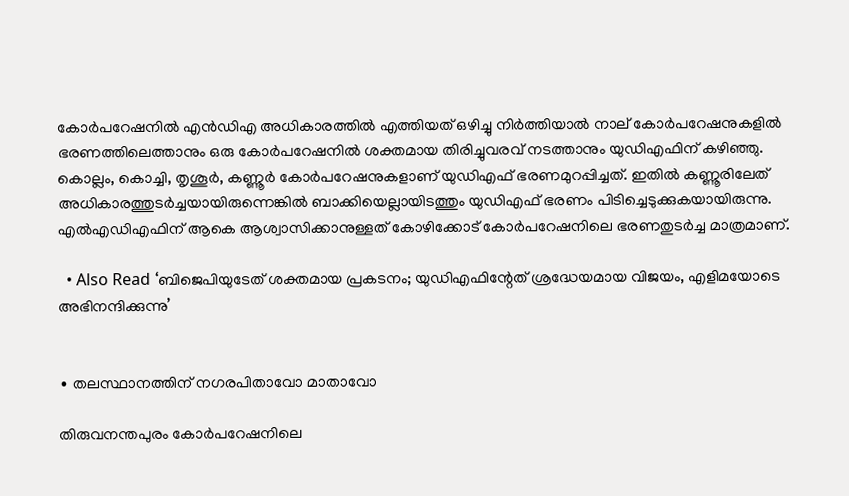കോർപറേഷനിൽ എൻഡിഎ അധികാരത്തിൽ എത്തിയത് ഒഴിച്ചു നിർത്തിയാൽ നാല് കോർപറേഷനുകളിൽ ഭരണത്തിലെത്താനും ഒരു കോർപറേഷനിൽ ശക്തമായ തിരിച്ചുവരവ് നടത്താനും യുഡിഎഫിന് കഴിഞ്ഞു. കൊല്ലം, കൊച്ചി, തൃശൂർ‍, കണ്ണൂർ കോർപറേഷനുകളാണ് യു‍ഡിഎഫ് ഭരണമുറപ്പിച്ചത്. ഇതിൽ കണ്ണൂരിലേത് അധികാരത്തുടർച്ചയായിരുന്നെങ്കിൽ ബാക്കിയെല്ലായിടത്തും യുഡിഎഫ് ഭരണം പിടിച്ചെടുക്കുകയായിരുന്നു. എൽഎഡിഎഫിന് ആകെ ആശ്വാസിക്കാനുള്ളത് കോഴിക്കോട് കോർപറേഷനിലെ ഭരണതുടർച്ച മാത്രമാണ്.

  • Also Read ‘ബിജെപിയുടേത് ശക്തമായ പ്രകടനം; യുഡിഎഫിന്റേത് ശ്രദ്ധേയമായ വിജയം, എളിമയോടെ അഭിനന്ദിക്കുന്നു’


∙ തലസ്ഥാനത്തിന് നഗരപിതാവോ മാതാവോ

തിരുവനന്തപുരം കോർപറേഷനിലെ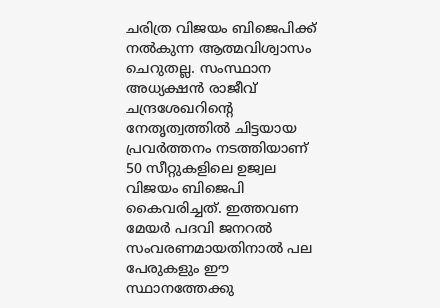ചരിത്ര വിജയം ബിജെപിക്ക് നൽകുന്ന ആത്മവിശ്വാസം ചെറുതല്ല. സംസ്ഥാന അധ്യക്ഷൻ രാജീവ് ചന്ദ്രശേഖറിന്റെ നേതൃത്വത്തിൽ ചിട്ടയായ പ്രവർത്തനം നടത്തിയാണ് 50 സീറ്റുകളിലെ ഉജ്വല വിജയം ബിജെപി കൈവരിച്ചത്. ഇത്തവണ മേയർ പദവി ജനറൽ സംവരണമായതിനാൽ പല പേരുകളും ഈ സ്ഥാനത്തേക്കു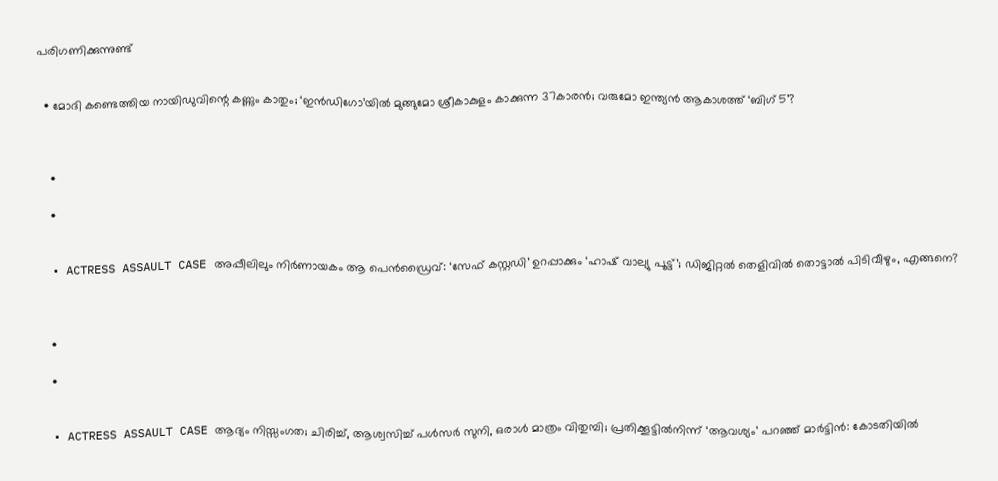പരിഗണിക്കുന്നുണ്ട്


  • മോദി കണ്ടെത്തിയ നായിഡുവിന്റെ കണ്ണും കാതും; ‘ഇൻഡിഗോ’യിൽ മുങ്ങുമോ ശ്രീകാകുളം കാക്കുന്ന 37കാരൻ; വരുമോ ഇന്ത്യൻ ആകാശത്ത് ‘ബിഗ് 5’?



    •

    •


  • ACTRESS ASSAULT CASE അപ്പീലിലും നിർണായകം ആ പെൻഡ്രൈവ്: ‘സേഫ് കസ്റ്റഡി’ ഉറപ്പാക്കും ‘ഹാഷ് വാല്യു പൂട്ട്’; ഡിജിറ്റൽ തെളിവിൽ തൊട്ടാൽ പിടിവീഴും, എങ്ങനെ?



    •

    •


  • ACTRESS ASSAULT CASE ആദ്യം നിസ്സംഗത; ചിരിച്ച്, ആശ്വസിച്ച് പൾസർ സുനി, ഒരാൾ മാത്രം വിതുമ്പി; പ്രതിക്കൂട്ടിൽനിന്ന് ‘ആവശ്യം’ പറഞ്ഞ് മാർട്ടിൻ: കോടതിയിൽ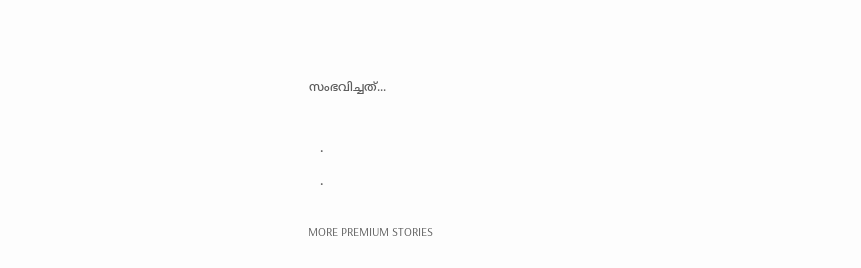സംഭവിച്ചത്...



    •

    •


MORE PREMIUM STORIES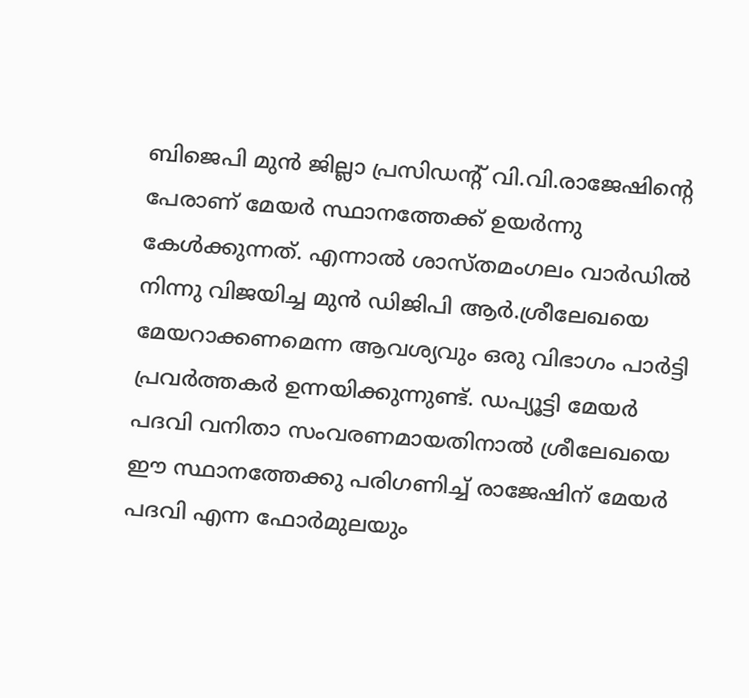ബിജെപി മുൻ ജില്ലാ പ്രസിഡന്റ് വി.വി.രാജേഷിന്റെ പേരാണ് മേയർ സ്ഥാനത്തേക്ക് ഉയർന്നു കേൾക്കുന്നത്. എന്നാൽ ശാസ്തമംഗലം വാർഡിൽ നിന്നു വിജയിച്ച മുൻ ഡിജിപി ആർ.ശ്രീലേഖയെ മേയറാക്കണമെന്ന ആവശ്യവും ഒരു വിഭാഗം പാർട്ടി പ്രവർത്തകർ ഉന്നയിക്കുന്നുണ്ട്. ഡപ്യൂട്ടി മേയർ പദവി വനിതാ സംവരണമായതിനാൽ ശ്രീലേഖയെ ഈ സ്ഥാനത്തേക്കു പരിഗണിച്ച് രാജേഷിന് മേയർ പദവി എന്ന ഫോർമുലയും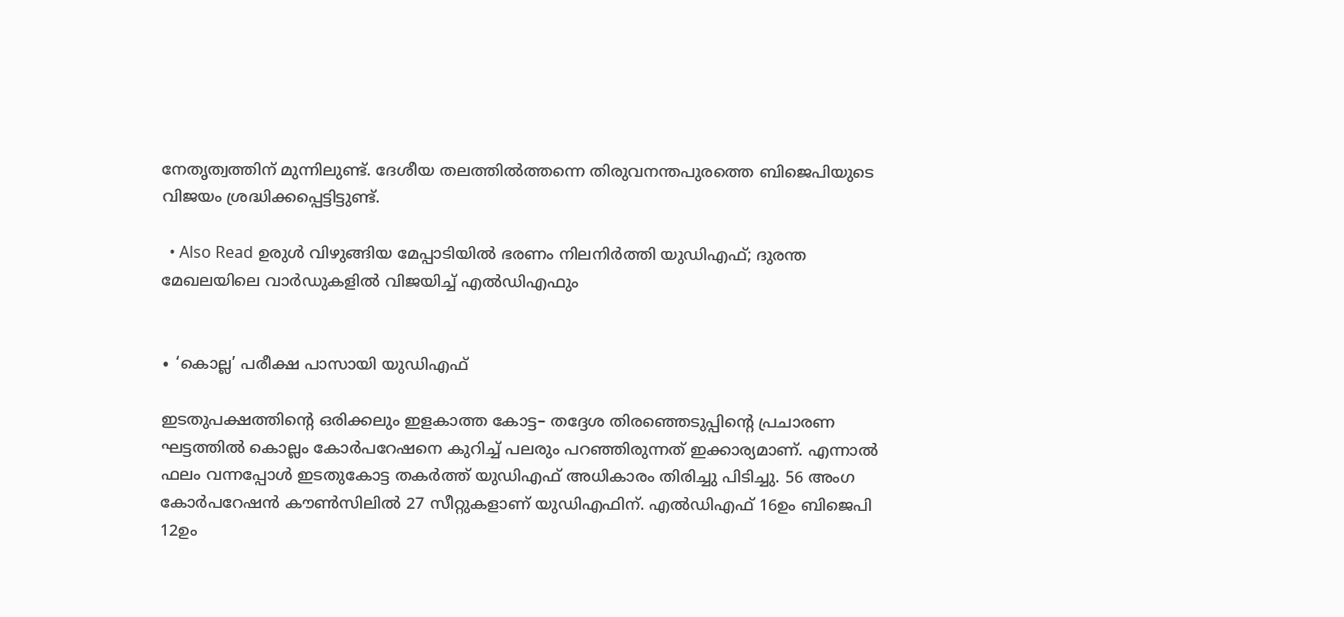നേതൃത്വത്തിന് മുന്നിലുണ്ട്. ദേശീയ തലത്തിൽത്തന്നെ തിരുവനന്തപുരത്തെ ബിജെപിയുടെ വിജയം ശ്രദ്ധിക്കപ്പെട്ടിട്ടുണ്ട്.

  • Also Read ഉരുൾ വിഴുങ്ങിയ മേപ്പാടിയിൽ ഭരണം നിലനിർത്തി യുഡിഎഫ്; ദുരന്ത മേഖലയിലെ വാർഡുകളിൽ വിജയിച്ച് എൽഡിഎഫും


∙ ‘കൊല്ല’ പരീക്ഷ പാസായി യുഡിഎഫ്

ഇടതുപക്ഷത്തിന്റെ ഒരിക്കലും ഇളകാത്ത കോട്ട– തദ്ദേശ തിരഞ്ഞെടുപ്പിന്റെ പ്രചാരണ ഘട്ടത്തിൽ കൊല്ലം കോർപറേഷനെ കുറിച്ച് പലരും പറഞ്ഞിരുന്നത് ഇക്കാര്യമാണ്. എന്നാൽ ഫലം വന്നപ്പോൾ ഇടതുകോട്ട തകർത്ത് യുഡിഎഫ് അധികാരം തിരിച്ചു പിടിച്ചു. 56 അംഗ കോർപറേഷൻ കൗൺസിലിൽ 27 സീറ്റുകളാണ് യുഡിഎഫിന്. എൽഡിഎഫ് 16ഉം ബിജെപി 12ഉം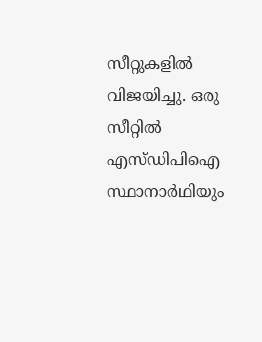സീറ്റുകളിൽ വിജയിച്ചു. ഒരു സീറ്റിൽ എസ്‌ഡിപിഐ സ്ഥാനാർഥിയും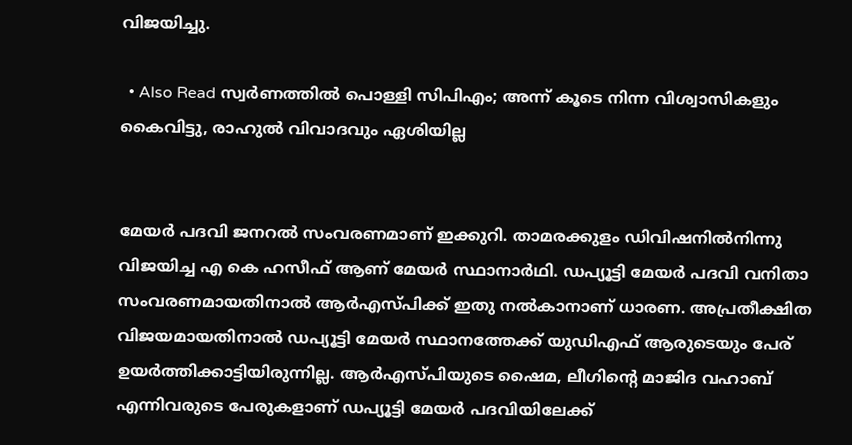വിജയിച്ചു.

  • Also Read സ്വർണത്തിൽ പൊള്ളി സിപിഎം; അന്ന് കൂടെ നിന്ന വിശ്വാസികളും കൈവിട്ടു, രാഹുൽ വിവാദവും ഏശിയില്ല


മേയർ പദവി ജനറൽ സംവരണമാണ് ഇക്കുറി. താമരക്കുളം ഡിവിഷനിൽനിന്നു വിജയിച്ച എ കെ ഹസീഫ് ആണ് മേയർ സ്ഥാനാർഥി. ഡപ്യൂട്ടി മേയർ പദവി വനിതാ സംവരണമായതിനാൽ ആർഎസ്‌പിക്ക് ഇതു നൽകാനാണ് ധാരണ. അപ്രതീക്ഷിത വിജയമായതിനാൽ ഡപ്യൂട്ടി മേയർ സ്ഥാനത്തേക്ക് യുഡിഎഫ് ആരുടെയും പേര് ഉയർത്തിക്കാട്ടിയിരുന്നില്ല. ആർഎസ്‌പിയുടെ ഷൈമ, ലീഗിന്റെ മാജിദ വഹാബ് എന്നിവരുടെ പേരുകളാണ് ഡപ്യൂട്ടി മേയർ പദവിയിലേക്ക്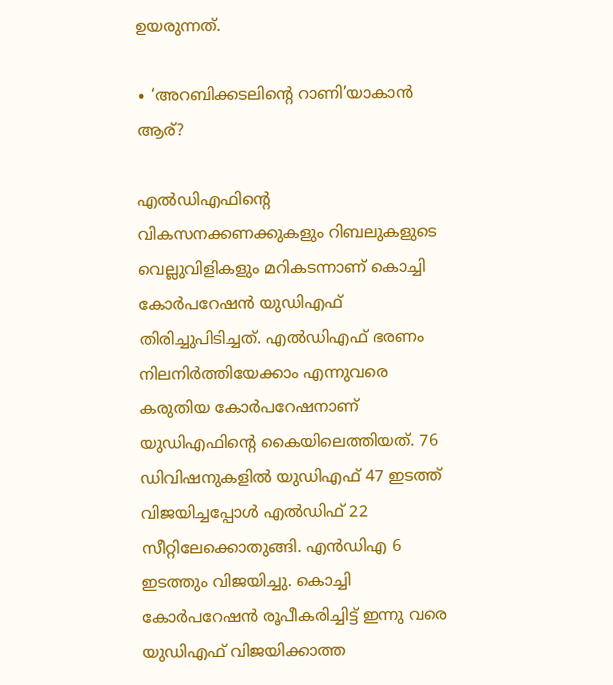ഉയരുന്നത്.

∙ ‘അറബിക്കടലിന്റെ റാണി’യാകാൻ ആര്?

എൽഡിഎഫിന്റെ വികസനക്കണക്കുകളും റിബലുകളുടെ വെല്ലുവിളികളും മറികടന്നാണ് കൊച്ചി കോർപറേഷൻ യുഡിഎഫ് തിരിച്ചുപിടിച്ചത്. എൽഡിഎഫ് ഭരണം നിലനിർത്തിയേക്കാം എന്നുവരെ കരുതിയ കോർപറേഷനാണ് യുഡിഎഫിന്റെ കൈയിലെത്തിയത്. 76 ഡിവിഷനുകളിൽ യുഡിഎഫ് 47 ഇടത്ത് വിജയിച്ചപ്പോൾ എൽഡിഫ് 22 സീറ്റിലേക്കൊതുങ്ങി. എൻഡിഎ 6 ഇടത്തും വിജയിച്ചു. കൊച്ചി കോർപറേഷൻ രൂപീകരിച്ചിട്ട് ഇന്നു വരെ യുഡിഎഫ് വിജയിക്കാത്ത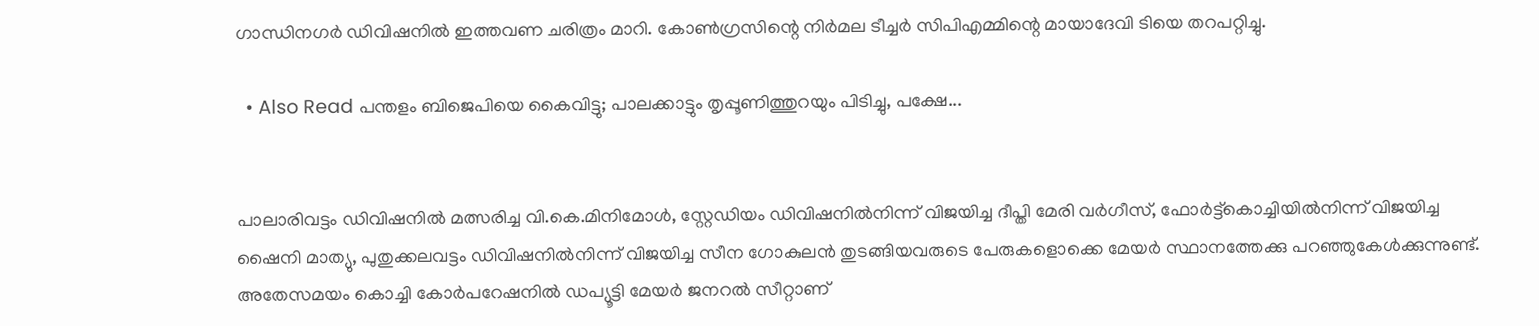ഗാന്ധിനഗർ ഡിവിഷനിൽ ഇത്തവണ ചരിത്രം മാറി. കോൺഗ്രസിന്റെ നിർമല ടീച്ചർ സിപിഎമ്മിന്റെ മായാദേവി ടിയെ തറപറ്റിച്ചു.

  • Also Read പന്തളം ബിജെപിയെ കൈവിട്ടു; പാലക്കാട്ടും തൃപ്പൂണിത്തുറയും പിടിച്ചു, പക്ഷേ...


പാലാരിവട്ടം ഡിവിഷനിൽ മത്സരിച്ച വി.കെ.മിനിമോൾ, സ്റ്റേഡിയം ഡിവിഷനിൽനിന്ന് വിജയിച്ച ദീപ്തി മേരി വർ‍ഗീസ്, ഫോർട്ട്കൊച്ചിയിൽനിന്ന് വിജയിച്ച ഷൈനി മാത്യു, പുതുക്കലവട്ടം ഡിവിഷനിൽനിന്ന് വിജയിച്ച സീന ഗോകുലൻ തുടങ്ങിയവരുടെ പേരുകളൊക്കെ മേയർ സ്ഥാനത്തേക്കു പറഞ്ഞുകേൾക്കുന്നുണ്ട്. അതേസമയം കൊച്ചി കോർപറേഷനിൽ ഡപ്യൂട്ടി മേയർ ജനറൽ സീറ്റാണ്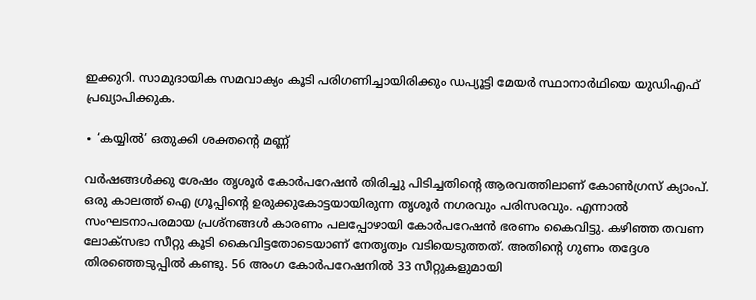ഇക്കുറി. സാമുദായിക സമവാക്യം കൂടി പരിഗണിച്ചായിരിക്കും ഡപ്യൂട്ടി മേയർ സ്ഥാനാർഥിയെ യുഡിഎഫ് പ്രഖ്യാപിക്കുക.

∙ ‘കയ്യിൽ’ ഒതുക്കി ശക്തന്റെ മണ്ണ്

വർഷങ്ങൾക്കു ശേഷം തൃശൂർ കോർപറേഷൻ തിരിച്ചു പിടിച്ചതിന്റെ ആരവത്തിലാണ് കോൺഗ്രസ് ക്യാംപ്. ഒരു കാലത്ത് ഐ ഗ്രൂപ്പിന്റെ ഉരുക്കുകോട്ടയായിരുന്ന തൃശൂർ നഗരവും പരിസരവും. എന്നാൽ സംഘടനാപരമായ പ്രശ്നങ്ങൾ കാരണം പലപ്പോഴായി കോർപറേഷൻ ഭരണം കൈവിട്ടു. കഴിഞ്ഞ തവണ ലോക്സഭാ സീറ്റു കൂടി കൈവിട്ടതോടെയാണ് നേതൃത്വം വടിയെടുത്തത്. അതിന്റെ ഗുണം തദ്ദേശ തിര‍ഞ്ഞെടുപ്പിൽ കണ്ടു. 56 അംഗ കോർപറേഷനിൽ 33 സീറ്റുകളുമായി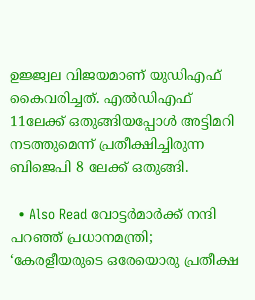ഉജ്ജ്വല വിജയമാണ് യുഡിഎഫ് കൈവരിച്ചത്. എൽഡിഎഫ് 11ലേക്ക് ഒതുങ്ങിയപ്പോൾ അട്ടിമറി നടത്തുമെന്ന് പ്രതീക്ഷിച്ചിരുന്ന ബിജെപി 8 ലേക്ക് ഒതുങ്ങി.

  • Also Read വോട്ടർമാർക്ക് നന്ദി പറഞ്ഞ് പ്രധാനമന്ത്രി; ‘കേരളീയരുടെ ഒരേയൊരു പ്രതീക്ഷ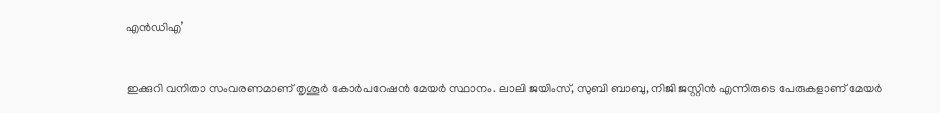എൻഡിഎ’


ഇക്കുറി വനിതാ സംവരണമാണ് തൃശൂർ കോർപറേഷൻ മേയർ സ്ഥാനം. ലാലി ജയിംസ്, സുബി ബാബു, നിജി ജസ്റ്റിൻ എന്നിരുടെ പേരുകളാണ് മേയർ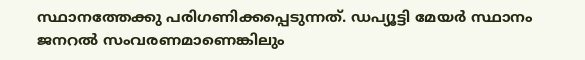സ്ഥാനത്തേക്കു പരിഗണിക്കപ്പെടുന്നത്. ഡപ്യൂട്ടി മേയർ സ്ഥാനം ജനറൽ സംവരണമാണെങ്കിലും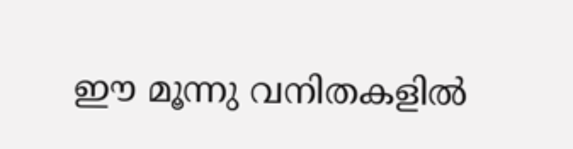ഈ മൂന്നു വനിതകളിൽ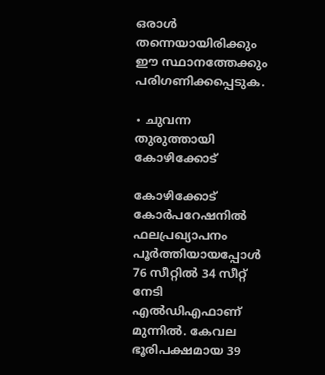ഒരാൾ തന്നെയായിരിക്കും ഈ സ്ഥാനത്തേക്കും പരിഗണിക്കപ്പെടുക.

∙ ചുവന്ന തുരുത്തായി കോഴിക്കോട്

കോഴിക്കോട് കോർപറേഷനിൽ ഫലപ്രഖ്യാപനം പൂർത്തിയായപ്പോൾ 76 സീറ്റിൽ 34 സീറ്റ് നേടി എൽഡിഎഫാണ് മുന്നിൽ. കേവല ഭൂരിപക്ഷമായ 39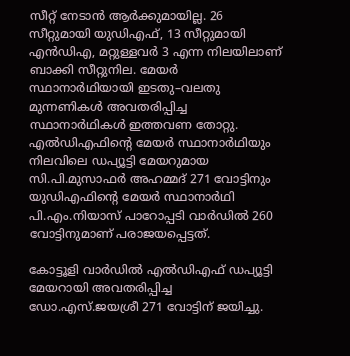സീറ്റ് നേടാൻ ആർക്കുമായില്ല. 26 സീറ്റുമായി യുഡിഎഫ്, 13 സീറ്റുമായി എൻഡിഎ, മറ്റുള്ളവർ 3 എന്ന നിലയിലാണ് ബാക്കി സീറ്റുനില. മേയർ സ്ഥാനാർഥിയായി ഇടതു–വലതു മുന്നണികൾ അവതരിപ്പിച്ച സ്ഥാനാർഥികൾ ഇത്തവണ തോറ്റു. എൽഡിഎഫിന്റെ മേയർ സ്ഥാനാർഥിയും നിലവിലെ ഡപ്യൂട്ടി മേയറുമായ സി.പി.മുസാഫർ അഹമ്മദ് 271 വോട്ടിനും യുഡിഎഫിന്റെ മേയർ സ്ഥാനാർഥി പി.എം.നിയാസ് പാറോപ്പടി വാർഡിൽ 260 വോട്ടിനുമാണ് പരാജയപ്പെട്ടത്.

കോട്ടൂളി വാർഡിൽ എൽഡിഎഫ് ഡപ്യൂട്ടി മേയറായി അവതരിപ്പിച്ച ഡോ.എസ്.ജയശ്രീ 271 വോട്ടിന് ജയിച്ചു.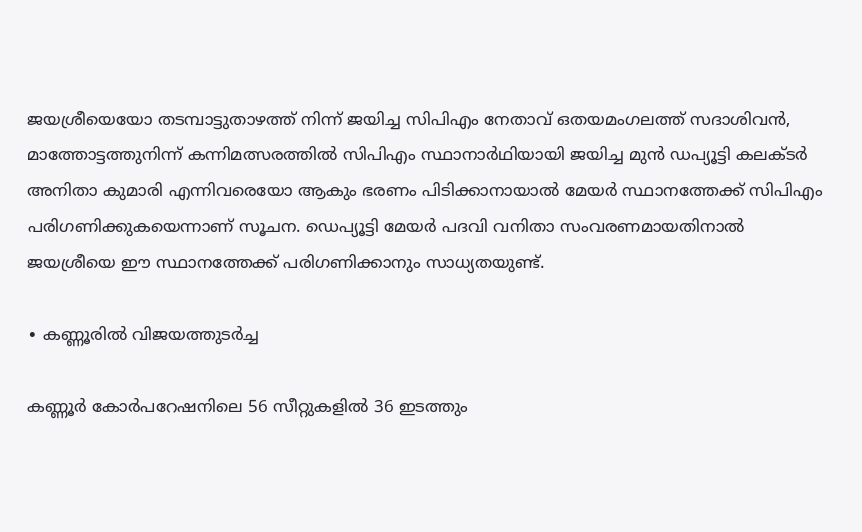ജയശ്രീയെയോ തടമ്പാട്ടുതാഴത്ത് നിന്ന് ജയിച്ച സിപിഎം നേതാവ് ഒതയമംഗലത്ത് സദാശിവൻ, മാത്തോട്ടത്തുനിന്ന് കന്നിമത്സരത്തിൽ സിപിഎം സ്ഥാനാർഥിയായി ജയിച്ച മുൻ ഡപ്യൂട്ടി കലക്ടർ അനിതാ കുമാരി എന്നിവരെയോ ആകും ഭരണം പിടിക്കാനായാൽ മേയർ സ്ഥാനത്തേക്ക് സിപിഎം പരിഗണിക്കുകയെന്നാണ് സൂചന. ഡെപ്യൂട്ടി മേയർ പദവി വനിതാ സംവരണമായതിനാൽ ജയശ്രീയെ ഈ സ്ഥാനത്തേക്ക് പരിഗണിക്കാനും സാധ്യതയുണ്ട്.

∙ കണ്ണൂരിൽ വിജയത്തുടർച്ച

കണ്ണൂർ കോർപറേഷനിലെ 56 സീറ്റുകളിൽ 36 ഇടത്തും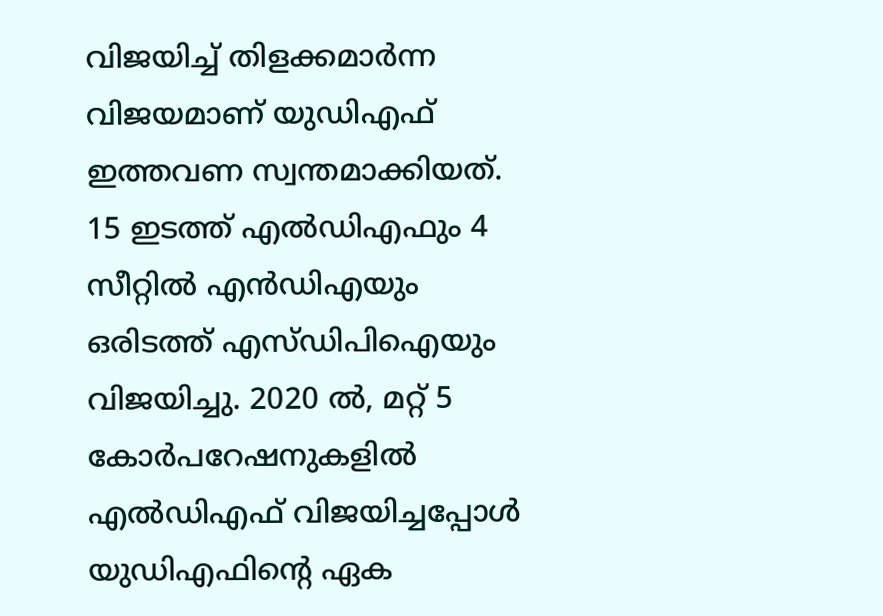വിജയിച്ച് തിളക്കമാർന്ന വിജയമാണ് യുഡിഎഫ് ഇത്തവണ സ്വന്തമാക്കിയത്. 15 ഇടത്ത് എൽഡിഎഫും 4 സീറ്റിൽ എൻഡിഎയും ഒരിടത്ത് എസ്ഡിപിഐയും വിജയിച്ചു. 2020 ൽ, മറ്റ് 5 കോർപറേഷനുകളിൽ എൽഡിഎഫ് വിജയിച്ചപ്പോൾ യുഡിഎഫിന്റെ ഏക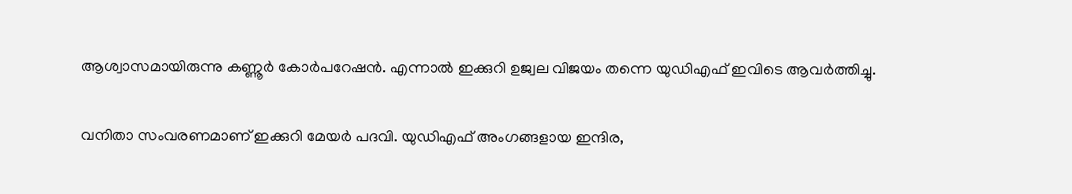ആശ്വാസമായിരുന്നു കണ്ണൂർ കോർപറേഷൻ. എന്നാൽ ഇക്കുറി ഉജ്വല വിജയം തന്നെ യുഡിഎഫ് ഇവിടെ ആവർത്തിച്ചു.

വനിതാ സംവരണമാണ് ഇക്കുറി മേയർ പദവി. യുഡിഎഫ് അംഗങ്ങളായ ഇന്ദിര,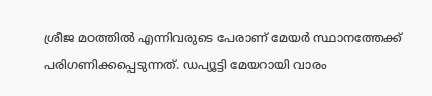ശ്രീജ മഠത്തിൽ എന്നിവരുടെ പേരാണ് മേയർ സ്ഥാനത്തേക്ക് പരിഗണിക്കപ്പെടുന്നത്. ഡപ്യൂട്ടി മേയറായി വാരം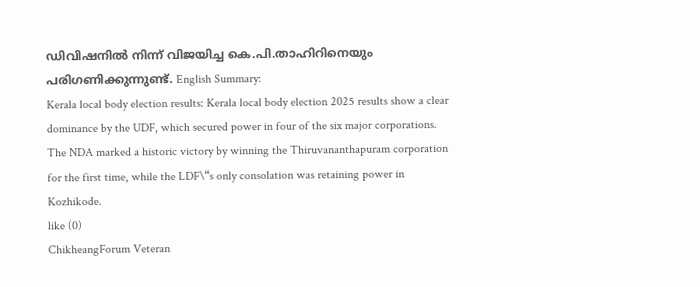ഡിവിഷനിൽ നിന്ന് വിജയിച്ച കെ.പി.താഹിറിനെയും പരിഗണിക്കുന്നുണ്ട്. English Summary:
Kerala local body election results: Kerala local body election 2025 results show a clear dominance by the UDF, which secured power in four of the six major corporations. The NDA marked a historic victory by winning the Thiruvananthapuram corporation for the first time, while the LDF\“s only consolation was retaining power in Kozhikode.
like (0)
ChikheangForum Veteran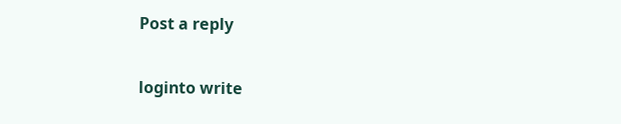Post a reply

loginto write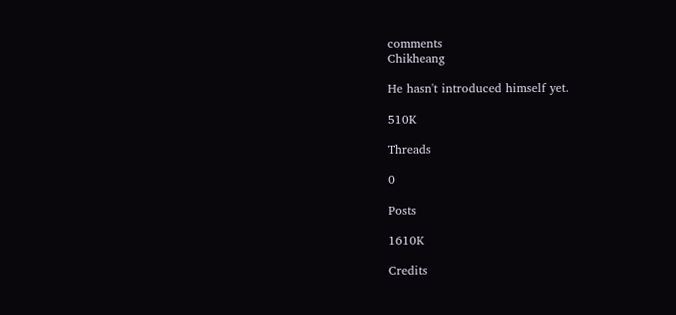comments
Chikheang

He hasn't introduced himself yet.

510K

Threads

0

Posts

1610K

Credits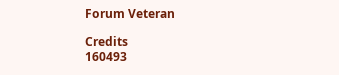Forum Veteran

Credits
160493